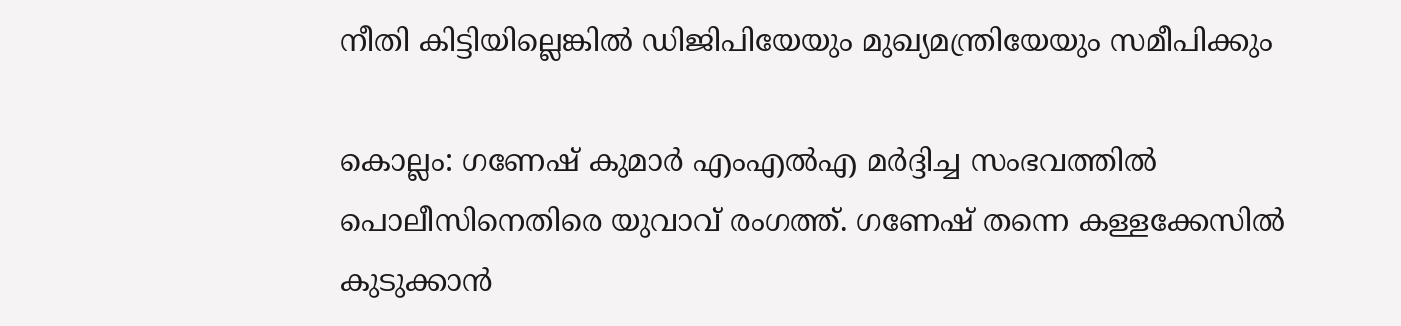നീതി കിട്ടിയില്ലെങ്കിൽ ഡിജിപിയേയും മുഖ്യമന്ത്രിയേയും സമീപിക്കും

കൊല്ലം: ഗണേഷ് കുമാർ എംഎൽഎ മർദ്ദിച്ച സംഭവത്തിൽ പൊലീസിനെതിരെ യുവാവ് രംഗത്ത്. ഗണേഷ് തന്നെ കള്ളക്കേസിൽ കുടുക്കാൻ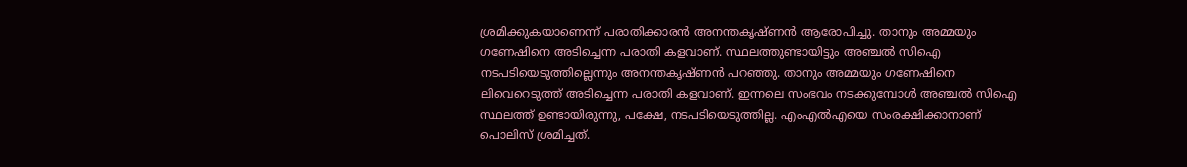ശ്രമിക്കുകയാണെന്ന് പരാതിക്കാരൻ അനന്തകൃഷ്ണൻ ആരോപിച്ചു. താനും അമ്മയും ഗണേഷിനെ അടിച്ചെന്ന പരാതി കളവാണ്. സ്ഥലത്തുണ്ടായിട്ടും അഞ്ചൽ സിഐ നടപടിയെടുത്തില്ലെന്നും അനന്തകൃഷ്ണൻ പറഞ്ഞു. താനും അമ്മയും ഗണേഷിനെ ലിവെറെടുത്ത് അടിച്ചെന്ന പരാതി കളവാണ്. ഇന്നലെ സംഭവം നടക്കുമ്പോള്‍ അഞ്ചൽ സിഐ സ്ഥലത്ത് ഉണ്ടായിരുന്നു, പക്ഷേ, നടപടിയെടുത്തില്ല. എംഎൽഎയെ സംരക്ഷിക്കാനാണ് പൊലിസ് ശ്രമിച്ചത്.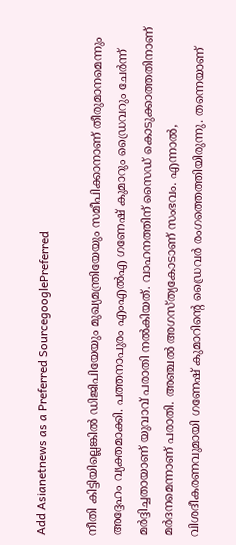Add Asianetnews as a Preferred SourcegooglePreferred

നീതി കിട്ടിയില്ലെങ്കിൽ ഡിജിപിയേയും മുഖ്യമന്ത്രിയേയും സമീപിക്കാനാണ് തീരുമാനമെന്നും അദ്ദേഹം വ്യക്തമാക്കി. പത്തനാപുരം എംഎൽഎ ഗണേഷ് കുമാറും ഡ്രൈവറും ചേർന്ന് മർദ്ദിച്ചതായാണ് യുവ‌ാവ് പരാതി നല്‍കിയത്. വാഹനത്തിന് സൈഡ് കൊടുക്കാത്തതിനാണ് മര്‍ദനമെന്നാണ് പരാതി. അഞ്ചൽ അഗസ്ത്യകോടാണ് സംഭവം. എന്നാല്‍, വിശദീകരണവുമായി ഗണേഷ് കുമാറിന്‍റെ ഡ്രൈവര്‍ രംഗത്തെത്തിയിരുന്നു. തന്നെയാണ്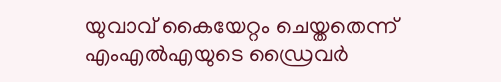യുവാവ് കൈയേറ്റം ചെയ്തതെന്ന് എംഎല്‍എയുടെ ഡ്രൈവര്‍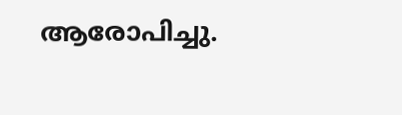ആരോപിച്ചു.